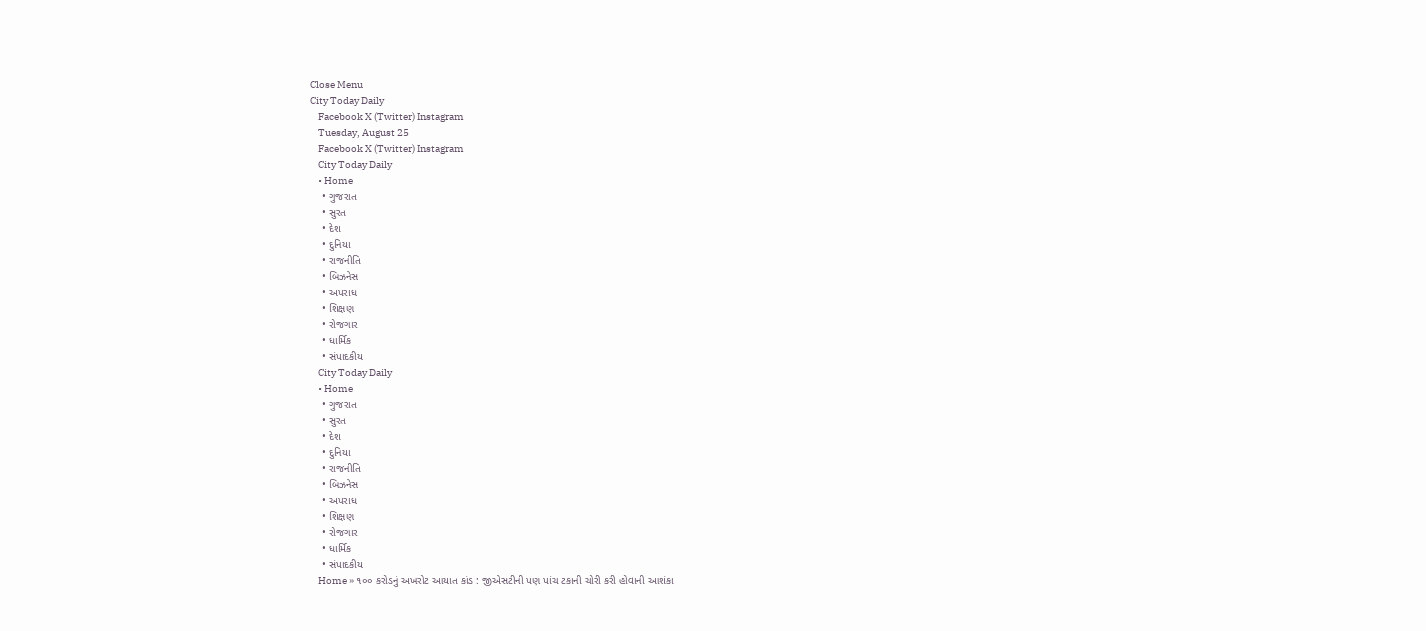Close Menu
City Today Daily
    Facebook X (Twitter) Instagram
    Tuesday, August 25
    Facebook X (Twitter) Instagram
    City Today Daily
    • Home
    • ગુજરાત
    • સુરત
    • દેશ
    • દુનિયા
    • રાજનીતિ
    • બિઝનેસ
    • અપરાધ
    • શિક્ષણ
    • રોજગાર
    • ધાર્મિક
    • સંપાદકીય
    City Today Daily
    • Home
    • ગુજરાત
    • સુરત
    • દેશ
    • દુનિયા
    • રાજનીતિ
    • બિઝનેસ
    • અપરાધ
    • શિક્ષણ
    • રોજગાર
    • ધાર્મિક
    • સંપાદકીય
    Home » ૧૦૦ કરોડનું અખરોટ આયાત કાંડ : જીએસટીની પણ પાંચ ટકાની ચોરી કરી હોવાની આશંકા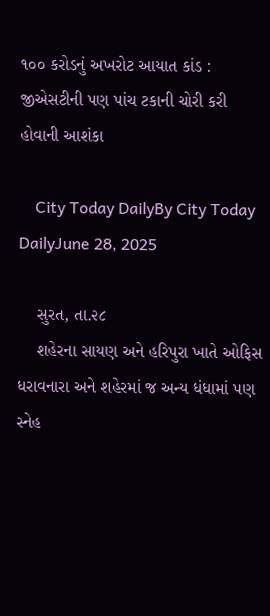૧૦૦ કરોડનું અખરોટ આયાત કાંડ : જીએસટીની પણ પાંચ ટકાની ચોરી કરી હોવાની આશંકા

    City Today DailyBy City Today DailyJune 28, 2025

    સુરત, તા.૨૮
    શહેરના સાયણ અને હરિપુરા ખાતે ઓફિસ ધરાવનારા અને શહેરમાં જ અન્ય ધંધામાં પણ સ્નેહ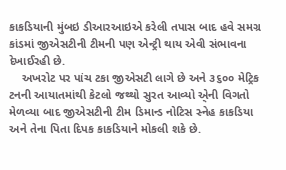કાકડિયાની મુંબઇ ડીઆરઆઇએ કરેલી તપાસ બાદ હવે સમગ્ર કાંડમાં જીએસટીની ટીમની પણ એન્ટ્રી થાય એવી સંભાવના દેખાઈરહી છે.
    અખરોટ પર પાંચ ટકા જીએસટી લાગે છે અને ૩૬૦૦ મેટ્રિક ટનની આયાતમાંથી કેટલો જથ્થો સુરત આવ્યો એ્ની વિગતો મેળવ્યા બાદ જીએસટીની ટીમ ડિમાન્ડ નોટિસ સ્નેહ કાકડિયા અને તેના પિતા દિપક કાકડિયાને મોકલી શકે છે.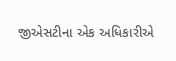જીએસટીના એક અધિકારીએ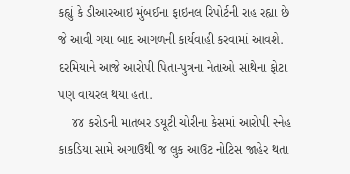કહ્યું કે ડીઆરઆઇ મુંબઈના ફાઇનલ રિપોર્ટની રાહ રહ્યા છે જે આવી ગયા બાદ આગળની કાર્યવાહી કરવામાં આવશે. દરમિયાને આજે આરોપી પિતા-પુત્રના નેતાઓ સાથેના ફોટા પણ વાયરલ થયા હતા.
    ૪૪ કરોડની માતબર ડયૂટી ચોરીના કેસમાં આરોપી સ્નેહ કાકડિયા સામે અગાઉથી જ લુક આઉટ નોટિસ જાહેર થતા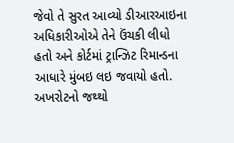જેવો તે સુરત આવ્યો ડીઆરઆઇના અધિકારીઓએ તેને ઉંચકી લીધો હતો અને કોર્ટમાં ટ્રાન્ઝિટ રિમાન્ડના આધારે મુંબઇ લઇ જવાયો હતો. અખરોટનો જથ્થો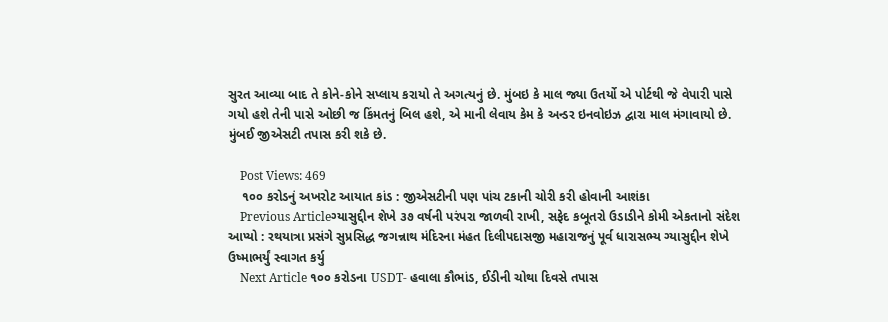સુરત આવ્યા બાદ તે કોને-કોને સપ્લાય કરાયો તે અગત્યનું છે. મુંબઇ કે માલ જ્યા ઉતર્યો એ પોર્ટથી જે વેપારી પાસે ગયો હશે તેની પાસે ઓછી જ કિંમતનું બિલ હશે, એ માની લેવાય કેમ કે અન્ડર ઇનવોઇઝ દ્વારા માલ મંગાવાયો છે. મુંબઈ જીએસટી તપાસ કરી શકે છે.

    Post Views: 469
    ૧૦૦ કરોડનું અખરોટ આયાત કાંડ : જીએસટીની પણ પાંચ ટકાની ચોરી કરી હોવાની આશંકા
    Previous Articleગ્યાસુદ્દીન શેખે ૩૭ વર્ષની પરંપરા જાળવી રાખી, સફેદ કબૂતરો ઉડાડીને કોમી એકતાનો સંદેશ આપ્યો : રથયાત્રા પ્રસંગે સુપ્રસિદ્ધ જગન્નાથ મંદિરના મંહત દિલીપદાસજી મહારાજનું પૂર્વ ધારાસભ્ય ગ્યાસુદ્દીન શેખે ઉષ્માભર્યું સ્વાગત કર્યુ
    Next Article ૧૦૦ કરોડના USDT- હવાલા કૌભાંડ, ઈડીની ચોથા દિવસે તપાસ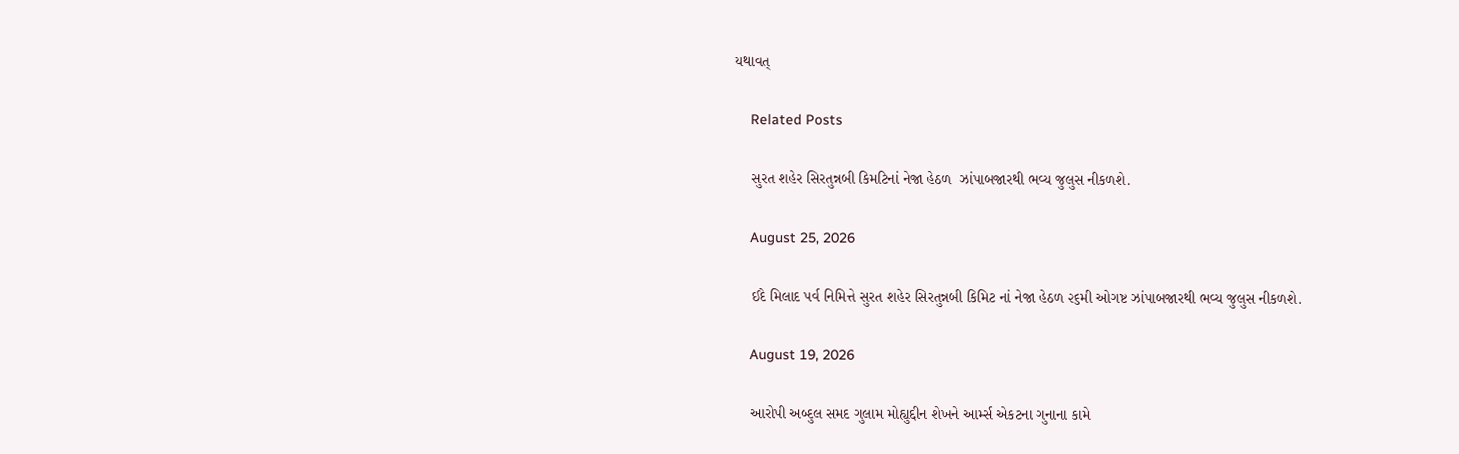યથાવત્

    Related Posts

    સુરત શહેર સિરતુન્નબી કિમટિનાં નેજા હેઠળ  ઝાંપાબજારથી ભવ્ય જુલુસ નીકળશે.

    August 25, 2026

    ઈદે મિલાદ પર્વ નિમિત્તે સુરત શહેર સિરતુન્નબી કિમિટ નાં નેજા હેઠળ ૨૬મી ઓગષ્ટ ઝાંપાબજારથી ભવ્ય જુલુસ નીકળશે.

    August 19, 2026

    આરોપી અબ્દુલ સમદ ગુલામ મોહ્યુદ્દીન શેખને આર્મ્સ એકટના ગુનાના કામે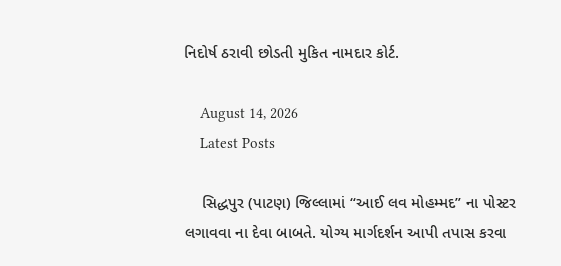નિદોર્ષ ઠરાવી છોડતી મુકિત નામદાર કોર્ટ.

    August 14, 2026
    Latest Posts

    સિદ્ધપુર (પાટણ) જિલ્લામાં “આઈ લવ મોહમ્મદ” ના પોસ્ટર લગાવવા ના દેવા બાબતે. યોગ્ય માર્ગદર્શન આપી તપાસ કરવા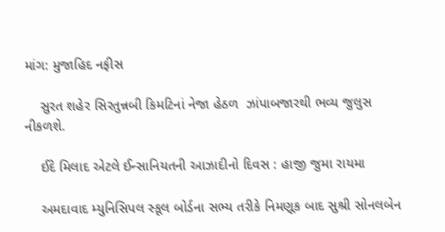માંગ: મુજાહિદ નફીસ

    સુરત શહેર સિરતુન્નબી કિમટિનાં નેજા હેઠળ  ઝાંપાબજારથી ભવ્ય જુલુસ નીકળશે.

    ઈદે મિલાદ એટલે ઈન્સાનિયતની આઝાદીનો દિવસ : હાજી જુમા રાયમા

    અમદાવાદ મ્યુનિસિપલ સ્કૂલ બોર્ડના સભ્ય તરીકે નિમણૂક બાદ સુશ્રી સોનલબેન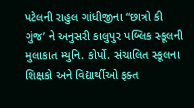પટેલની રાહુલ ગાંધીજીના “છાત્રો કી ગુંજ’ ને અનુસરી કાલુપુર પબ્લિક સ્કૂલની મુલાકાત મ્યુનિ. કોર્પો. સંચાલિત સ્કૂલના શિક્ષકો અને વિદ્યાર્થીઓ ફક્ત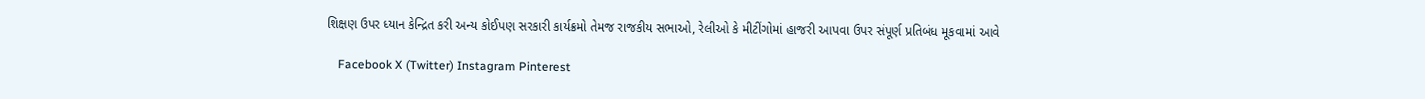શિક્ષણ ઉપર ધ્યાન કેન્દ્રિત કરી અન્ય કોઈપણ સરકારી કાર્યક્રમો તેમજ રાજકીય સભાઓ, રેલીઓ કે મીટીંગોમાં હાજરી આપવા ઉપર સંપૂર્ણ પ્રતિબંધ મૂકવામાં આવે

    Facebook X (Twitter) Instagram Pinterest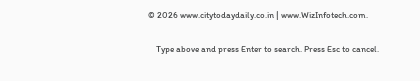© 2026 www.citytodaydaily.co.in | www.WizInfotech.com.

    Type above and press Enter to search. Press Esc to cancel.